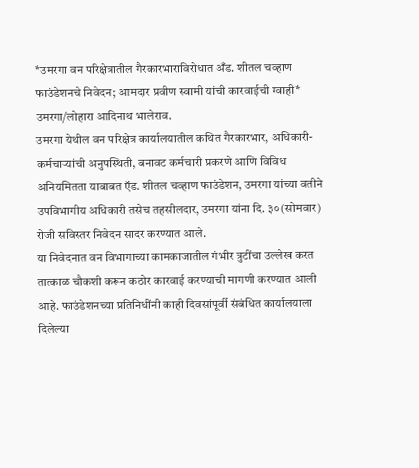*उमरगा वन परिक्षेत्रातील गैरकारभाराविरोधात अँड. शीतल चव्हाण फाउंडेशनचे निवेदन; आमदार प्रवीण स्वामी यांची कारवाईची ग्वाही*
उमरगा/लोहारा आदिनाथ भालेराव.
उमरगा येथील वन परिक्षेत्र कार्यालयातील कथित गैरकारभार, अधिकारी-कर्मचाऱ्यांची अनुपस्थिती, बनावट कर्मचारी प्रकरणे आणि विविध अनियमितता याबाबत ऍड. शीतल चव्हाण फाउंडेशन, उमरगा यांच्या वतीने उपविभागीय अधिकारी तसेच तहसीलदार, उमरगा यांना दि. ३०(सोमवार) रोजी सविस्तर निवेदन सादर करण्यात आले.
या निवेदनात वन विभागाच्या कामकाजातील गंभीर त्रुटींचा उल्लेख करत तात्काळ चौकशी करून कठोर कारवाई करण्याची मागणी करण्यात आली आहे. फाउंडेशनच्या प्रतिनिधींनी काही दिवसांपूर्वी संबंधित कार्यालयाला दिलेल्या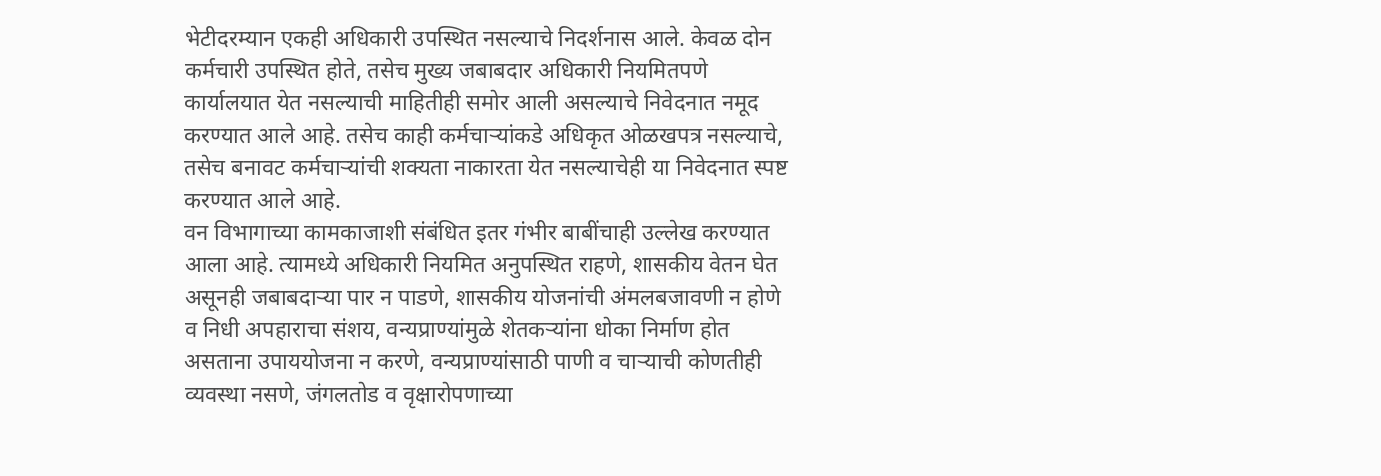भेटीदरम्यान एकही अधिकारी उपस्थित नसल्याचे निदर्शनास आले. केवळ दोन कर्मचारी उपस्थित होते, तसेच मुख्य जबाबदार अधिकारी नियमितपणे कार्यालयात येत नसल्याची माहितीही समोर आली असल्याचे निवेदनात नमूद करण्यात आले आहे. तसेच काही कर्मचाऱ्यांकडे अधिकृत ओळखपत्र नसल्याचे, तसेच बनावट कर्मचाऱ्यांची शक्यता नाकारता येत नसल्याचेही या निवेदनात स्पष्ट करण्यात आले आहे.
वन विभागाच्या कामकाजाशी संबंधित इतर गंभीर बाबींचाही उल्लेख करण्यात आला आहे. त्यामध्ये अधिकारी नियमित अनुपस्थित राहणे, शासकीय वेतन घेत असूनही जबाबदाऱ्या पार न पाडणे, शासकीय योजनांची अंमलबजावणी न होणे व निधी अपहाराचा संशय, वन्यप्राण्यांमुळे शेतकऱ्यांना धोका निर्माण होत असताना उपाययोजना न करणे, वन्यप्राण्यांसाठी पाणी व चाऱ्याची कोणतीही व्यवस्था नसणे, जंगलतोड व वृक्षारोपणाच्या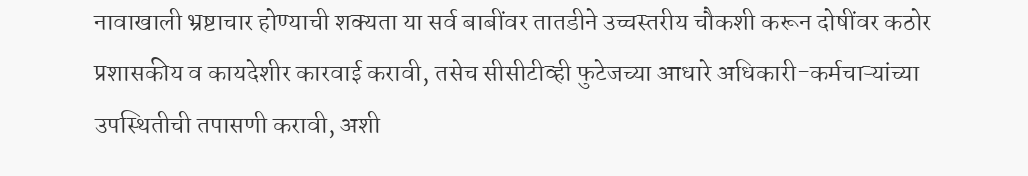नावाखाली भ्रष्टाचार होण्याची शक्यता या सर्व बाबींवर तातडीने उच्चस्तरीय चौकशी करून दोषींवर कठोर प्रशासकीय व कायदेशीर कारवाई करावी, तसेच सीसीटीव्ही फुटेजच्या आधारे अधिकारी-कर्मचाऱ्यांच्या उपस्थितीची तपासणी करावी, अशी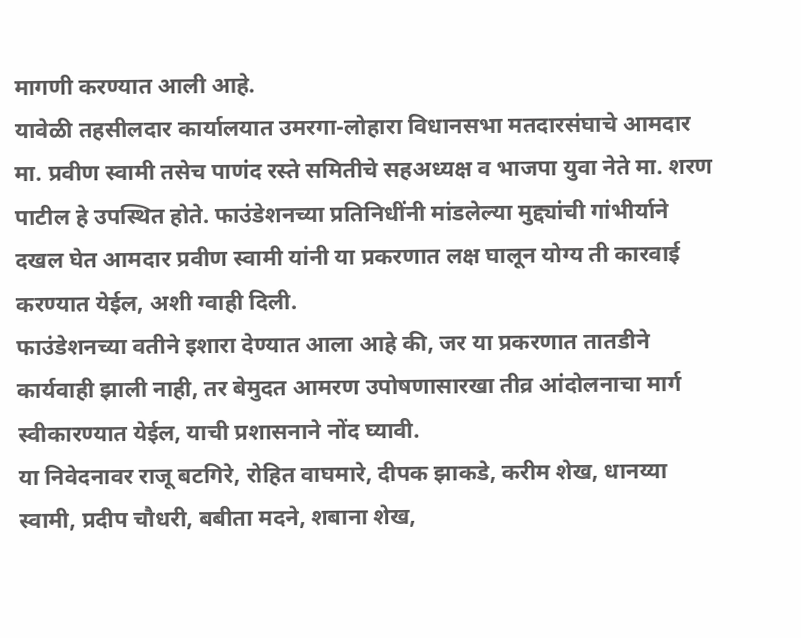मागणी करण्यात आली आहे.
यावेळी तहसीलदार कार्यालयात उमरगा-लोहारा विधानसभा मतदारसंघाचे आमदार मा. प्रवीण स्वामी तसेच पाणंद रस्ते समितीचे सहअध्यक्ष व भाजपा युवा नेते मा. शरण पाटील हे उपस्थित होते. फाउंडेशनच्या प्रतिनिधींनी मांडलेल्या मुद्द्यांची गांभीर्याने दखल घेत आमदार प्रवीण स्वामी यांनी या प्रकरणात लक्ष घालून योग्य ती कारवाई करण्यात येईल, अशी ग्वाही दिली.
फाउंडेशनच्या वतीने इशारा देण्यात आला आहे की, जर या प्रकरणात तातडीने कार्यवाही झाली नाही, तर बेमुदत आमरण उपोषणासारखा तीव्र आंदोलनाचा मार्ग स्वीकारण्यात येईल, याची प्रशासनाने नोंद घ्यावी.
या निवेदनावर राजू बटगिरे, रोहित वाघमारे, दीपक झाकडे, करीम शेख, धानय्या स्वामी, प्रदीप चौधरी, बबीता मदने, शबाना शेख,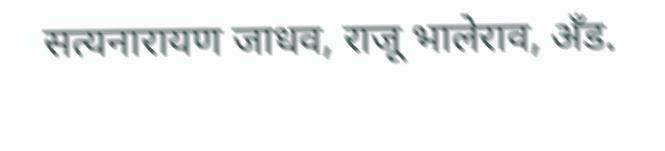सत्यनारायण जाधव, राजू भालेराव, अँड.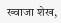ख्वाजा शेख,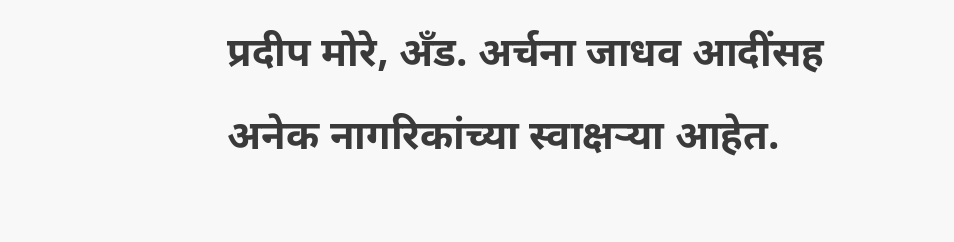प्रदीप मोरे, अँड. अर्चना जाधव आदींसह अनेक नागरिकांच्या स्वाक्षऱ्या आहेत.